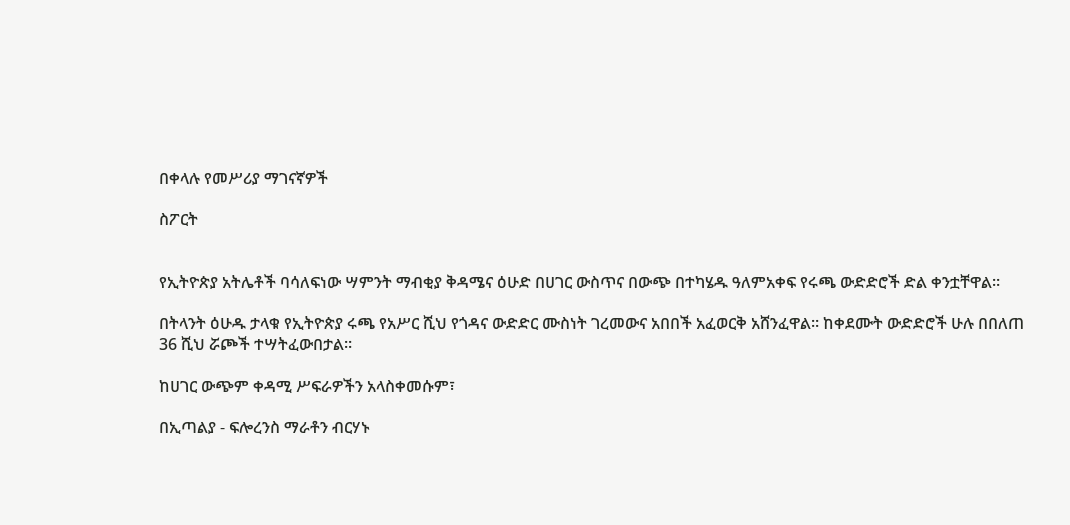በቀላሉ የመሥሪያ ማገናኛዎች

ስፖርት


የኢትዮጵያ አትሌቶች ባሳለፍነው ሣምንት ማብቂያ ቅዳሜና ዕሁድ በሀገር ውስጥና በውጭ በተካሄዱ ዓለምአቀፍ የሩጫ ውድድሮች ድል ቀንቷቸዋል።

በትላንት ዕሁዱ ታላቁ የኢትዮጵያ ሩጫ የአሥር ሺህ የጎዳና ውድድር ሙስነት ገረመውና አበበች አፈወርቅ አሸንፈዋል። ከቀደሙት ውድድሮች ሁሉ በበለጠ 36 ሺህ ሯጮች ተሣትፈውበታል።

ከሀገር ውጭም ቀዳሚ ሥፍራዎችን አላስቀመሱም፣

በኢጣልያ - ፍሎረንስ ማራቶን ብርሃኑ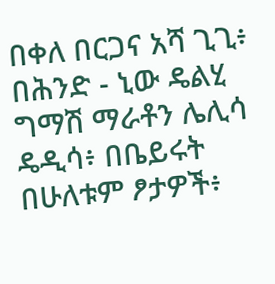በቀለ በርጋና አሻ ጊጊ፥ በሕንድ - ኒው ዴልሂ ግማሽ ማራቶን ሌሊሳ ዴዲሳ፥ በቤይሩት በሁለቱም ፆታዎች፥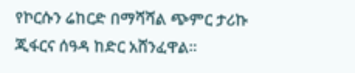የኮርሱን ሬከርድ በማሻሻል ጭምር ታሪኩ ጂፋርና ሰዓዳ ከድር አሸንፈዋል።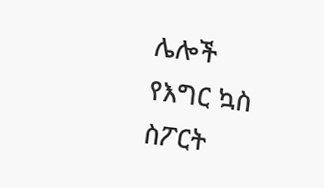ሌሎች የእግር ኳስ ስፖርት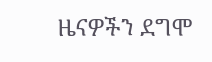ዜናዎችን ደግሞ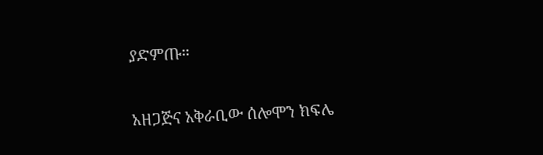ያድምጡ።

አዘጋጅና አቅራቢው ሰሎሞን ክፍሌ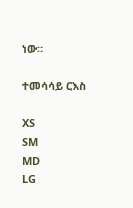ነው።

ተመሳሳይ ርእስ

XS
SM
MD
LG